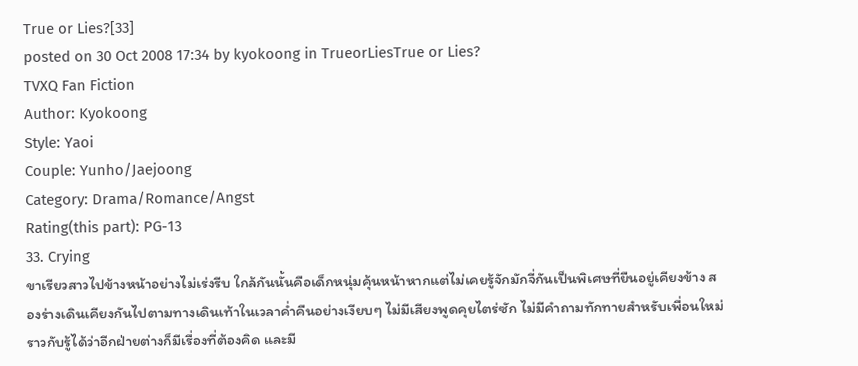True or Lies?[33]
posted on 30 Oct 2008 17:34 by kyokoong in TrueorLiesTrue or Lies?
TVXQ Fan Fiction
Author: Kyokoong
Style: Yaoi
Couple: Yunho/Jaejoong
Category: Drama/Romance/Angst
Rating(this part): PG-13
33. Crying
ขาเรียวสาวไปข้างหน้าอย่างไม่เร่งรีบ ใกล้กันนั้นคือเด็กหนุ่มคุ้นหน้าหากแต่ไม่เคยรู้จักมักจี่กันเป็นพิเศษที่ยืนอยู่เคียงข้าง สองร่างเดินเคียงกันไปตามทางเดินเท้าในเวลาค่ำคืนอย่างเงียบๆ ไม่มีเสียงพูดคุยไตร่ซัก ไม่มีคำถามทักทายสำหรับเพื่อนใหม่ ราวกับรู้ได้ว่าอีกฝ่ายต่างก็มีเรื่องที่ต้องคิด และมี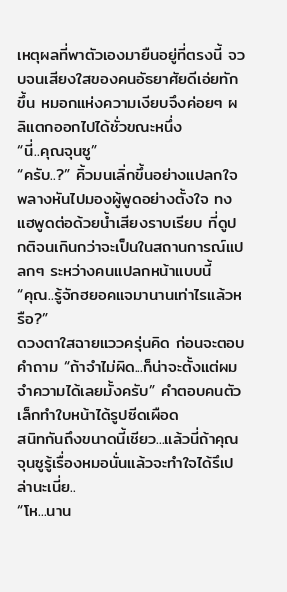เหตุผลที่พาตัวเองมายืนอยู่ที่ตรงนี้ จวบจนเสียงใสของคนอัธยาศัยดีเอ่ยทักขึ้น หมอกแห่งความเงียบจึงค่อยๆ ผลิแตกออกไปได้ชั่วขณะหนึ่ง
“นี่..คุณจุนซู”
“ครับ..?” คิ้วมนเลิ่กขึ้นอย่างแปลกใจ พลางหันไปมองผู้พูดอย่างตั้งใจ ทงแฮพูดต่อด้วยน้ำเสียงราบเรียบ ที่ดูปกติจนเกินกว่าจะเป็นในสถานการณ์แปลกๆ ระหว่างคนแปลกหน้าแบบนี้
“คุณ..รู้จักฮยอคแจมานานเท่าไรแล้วหรือ?”
ดวงตาใสฉายแววครุ่นคิด ก่อนจะตอบคำถาม “ถ้าจำไม่ผิด...ก็น่าจะตั้งแต่ผมจำความได้เลยมั้งครับ” คำตอบคนตัวเล็กทำใบหน้าได้รูปซีดเผือด
สนิทกันถึงขนาดนี้เชียว...แล้วนี่ถ้าคุณจุนซูรู้เรื่องหมอนั่นแล้วจะทำใจได้รึเปล่านะเนี่ย..
“โห...นาน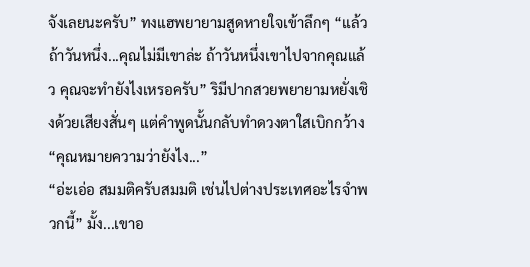จังเลยนะครับ” ทงแฮพยายามสูดหายใจเข้าลึกๆ “แล้วถ้าวันหนึ่ง...คุณไม่มีเขาล่ะ ถ้าวันหนึ่งเขาไปจากคุณแล้ว คุณจะทำยังไงเหรอครับ” ริมีปากสวยพยายามหยั่งเชิงด้วยเสียงสั่นๆ แต่คำพูดนั้นกลับทำดวงตาใสเบิกกว้าง
“คุณหมายความว่ายังไง...”
“อ่ะเอ่อ สมมติครับสมมติ เช่นไปต่างประเทศอะไรจำพวกนี้” มั้ง...เขาอ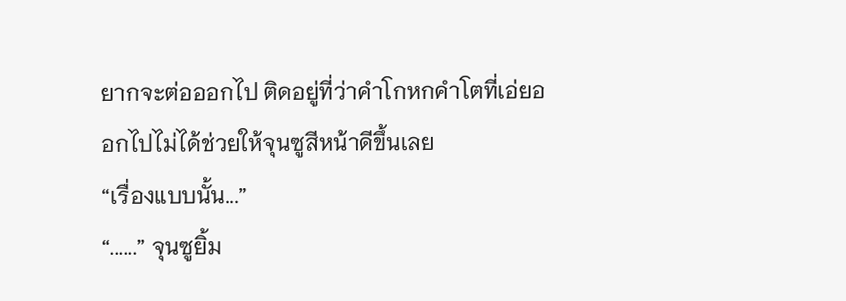ยากจะต่อออกไป ติดอยู่ที่ว่าคำโกหกคำโตที่เอ่ยออกไปไม่ได้ช่วยให้จุนซูสีหน้าดีขึ้นเลย
“เรื่องแบบนั้น...”
“......” จุนซูยิ้ม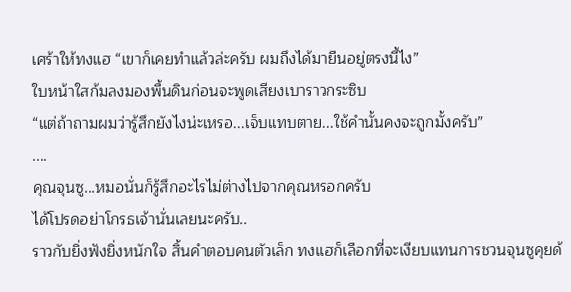เศร้าให้ทงแฮ “เขาก็เคยทำแล้วล่ะครับ ผมถึงได้มายืนอยู่ตรงนี้ไง”
ใบหน้าใสก้มลงมองพื้นดินก่อนจะพูดเสียงเบาราวกระซิบ
“แต่ถ้าถามผมว่ารู้สึกยังไงน่ะเหรอ...เจ็บแทบตาย...ใช้คำนั้นคงจะถูกมั้งครับ”
....
คุณจุนซู...หมอนั่นก็รู้สึกอะไรไม่ต่างไปจากคุณหรอกครับ
ได้โปรดอย่าโกรธเจ้านั่นเลยนะครับ..
ราวกับยิ่งฟังยิ่งหนักใจ สิ้นคำตอบคนตัวเล็ก ทงแฮก็เลือกที่จะเงียบแทนการชวนจุนซูคุยด้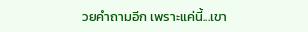วยคำถามอีก เพราะแค่นี้...เขา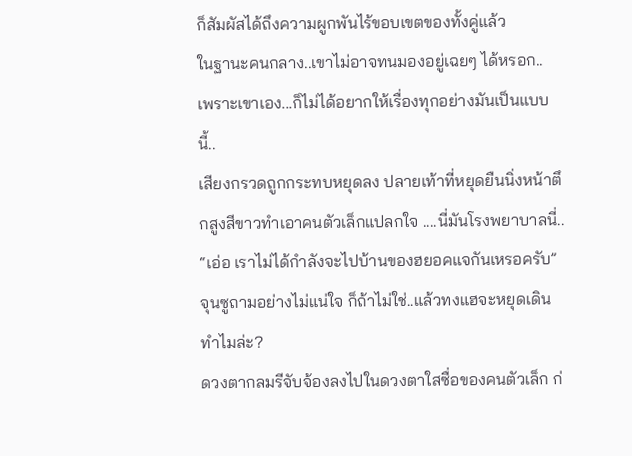ก็สัมผัสได้ถึงความผูกพันไร้ขอบเขตของทั้งคู่แล้ว
ในฐานะคนกลาง..เขาไม่อาจทนมองอยู่เฉยๆ ได้หรอก..
เพราะเขาเอง...ก็ไม่ได้อยากให้เรื่องทุกอย่างมันเป็นแบบนี้..
เสียงกรวดถูกกระทบหยุดลง ปลายเท้าที่หยุดยืนนิ่งหน้าตึกสูงสีขาวทำเอาคนตัวเล็กแปลกใจ ....นี่มันโรงพยาบาลนี่..
“เอ่อ เราไม่ได้กำลังจะไปบ้านของฮยอคแจกันเหรอครับ” จุนซูถามอย่างไม่แน่ใจ ก็ถ้าไม่ใช่..แล้วทงแฮจะหยุดเดินทำไมล่ะ?
ดวงตากลมรีจับจ้องลงไปในดวงตาใสซื่อของคนตัวเล็ก ก่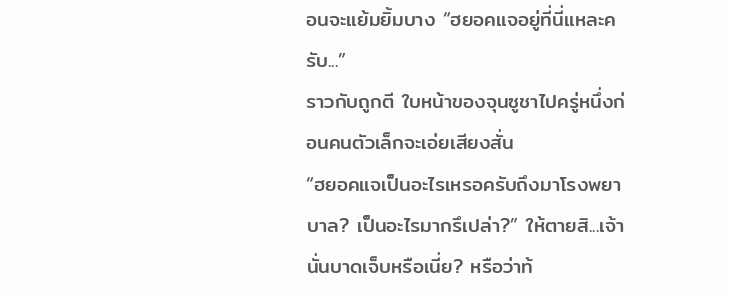อนจะแย้มยิ้มบาง “ฮยอคแจอยู่ที่นี่แหละครับ...”
ราวกับถูกตี ใบหน้าของจุนซูชาไปครู่หนึ่งก่อนคนตัวเล็กจะเอ่ยเสียงสั่น
“ฮยอคแจเป็นอะไรเหรอครับถึงมาโรงพยาบาล? เป็นอะไรมากรึเปล่า?” ให้ตายสิ...เจ้านั่นบาดเจ็บหรือเนี่ย? หรือว่าท้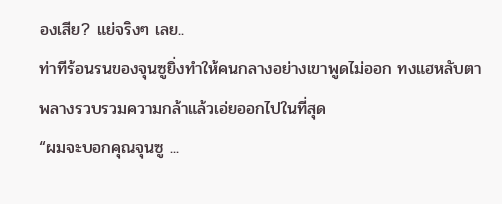องเสีย? แย่จริงๆ เลย..
ท่าทีร้อนรนของจุนซูยิ่งทำให้คนกลางอย่างเขาพูดไม่ออก ทงแฮหลับตา พลางรวบรวมความกล้าแล้วเอ่ยออกไปในที่สุด
“ผมจะบอกคุณจุนซู ...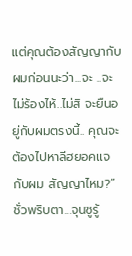แต่คุณต้องสัญญากับผมก่อนนะว่า...จะ ..จะไม่ร้องไห้..ไม่สิ จะยืนอยู่กับผมตรงนี้.. คุณจะต้องไปหาลีฮยอคแจกับผม สัญญาไหม?”
ชั่วพริบตา...จุนซูรู้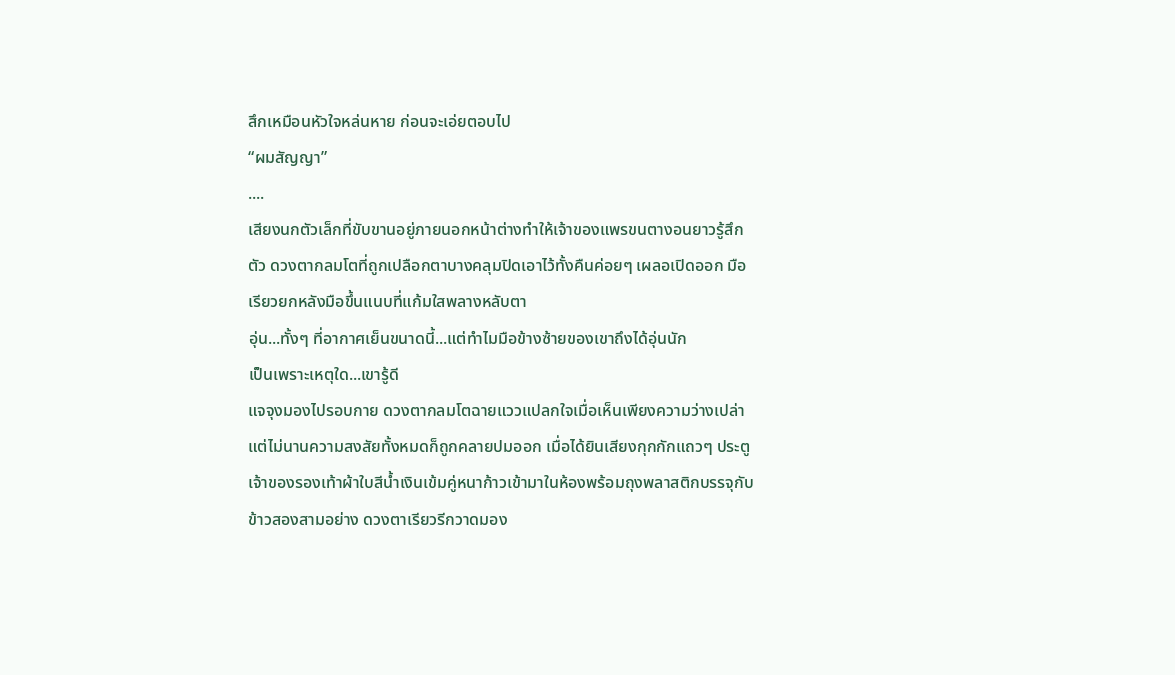สึกเหมือนหัวใจหล่นหาย ก่อนจะเอ่ยตอบไป
“ผมสัญญา”
....
เสียงนกตัวเล็กที่ขับขานอยู่ภายนอกหน้าต่างทำให้เจ้าของแพรขนตางอนยาวรู้สึกตัว ดวงตากลมโตที่ถูกเปลือกตาบางคลุมปิดเอาไว้ทั้งคืนค่อยๆ เผลอเปิดออก มือเรียวยกหลังมือขึ้นแนบที่แก้มใสพลางหลับตา
อุ่น...ทั้งๆ ที่อากาศเย็นขนาดนี้...แต่ทำไมมือข้างซ้ายของเขาถึงได้อุ่นนัก
เป็นเพราะเหตุใด...เขารู้ดี
แจจุงมองไปรอบกาย ดวงตากลมโตฉายแววแปลกใจเมื่อเห็นเพียงความว่างเปล่า แต่ไม่นานความสงสัยทั้งหมดก็ถูกคลายปมออก เมื่อได้ยินเสียงกุกกักแถวๆ ประตู เจ้าของรองเท้าผ้าใบสีน้ำเงินเข้มคู่หนาก้าวเข้ามาในห้องพร้อมถุงพลาสติกบรรจุกับข้าวสองสามอย่าง ดวงตาเรียวรีกวาดมอง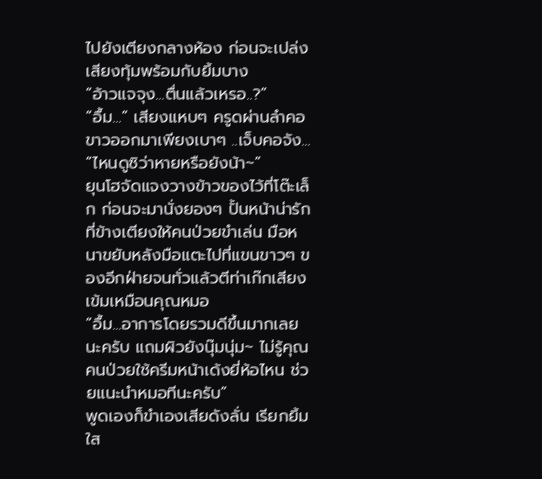ไปยังเตียงกลางห้อง ก่อนจะเปล่งเสียงทุ้มพร้อมกับยิ้มบาง
“อ้าวแจจุง...ตื่นแล้วเหรอ..?”
“อื้ม...” เสียงแหบๆ ครูดผ่านลำคอขาวออกมาเพียงเบาๆ ..เจ็บคอจัง...
“ไหนดูซิว่าหายหรือยังน้า~”
ยุนโฮจัดแจงวางข้าวของไว้ที่โต๊ะเล็ก ก่อนจะมานั่งยองๆ ปั้นหน้าน่ารักที่ข้างเตียงให้คนป่วยขำเล่น มือหนาขยับหลังมือแตะไปที่แขนขาวๆ ของอีกฝ่ายจนทั่วแล้วตีท่าเก๊กเสียงเข้มเหมือนคุณหมอ
“อื้ม...อาการโดยรวมดีขึ้นมากเลยนะครับ แถมผิวยังนุ๊มนุ่ม~ ไม่รู้คุณคนป่วยใช้ครีมหน้าเด้งยี่ห้อไหน ช่วยแนะนำหมอทีนะครับ”
พูดเองก็ขำเองเสียดังลั่น เรียกยิ้มใส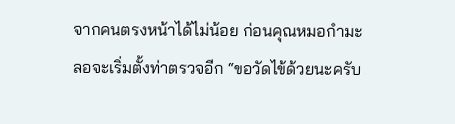จากคนตรงหน้าได้ไม่น้อย ก่อนคุณหมอกำมะลอจะเริ่มตั้งท่าตรวจอีก “ขอวัดไข้ด้วยนะครับ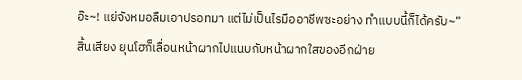อ๊ะ~! แย่จังหมอลืมเอาปรอทมา แต่ไม่เป็นไรมืออาชีพซะอย่าง ทำแบบนี้ก็ได้ครับ~”
สิ้นเสียง ยุนโฮก็เลื่อนหน้าผากไปแนบกับหน้าผากใสของอีกฝ่าย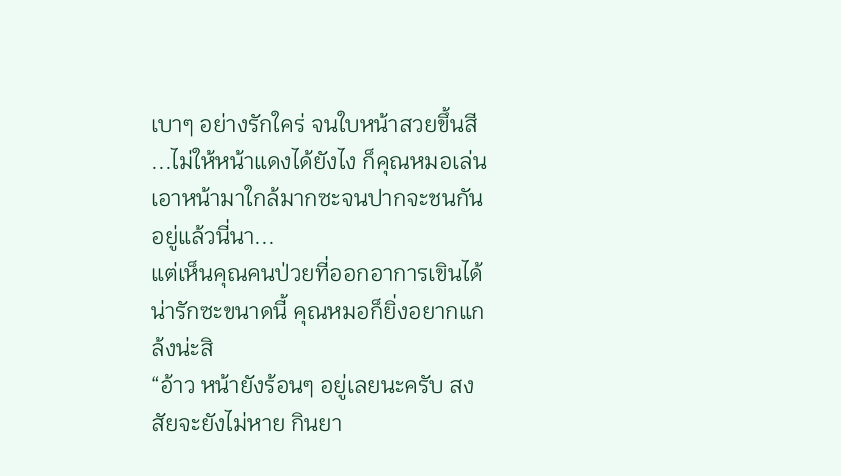เบาๆ อย่างรักใคร่ จนใบหน้าสวยขึ้นสี ...ไม่ให้หน้าแดงได้ยังไง ก็คุณหมอเล่นเอาหน้ามาใกล้มากซะจนปากจะชนกันอยู่แล้วนี่นา...
แต่เห็นคุณคนป่วยที่ออกอาการเขินได้น่ารักซะขนาดนี้ คุณหมอก็ยิ่งอยากแกล้งน่ะสิ
“อ้าว หน้ายังร้อนๆ อยู่เลยนะครับ สงสัยจะยังไม่หาย กินยา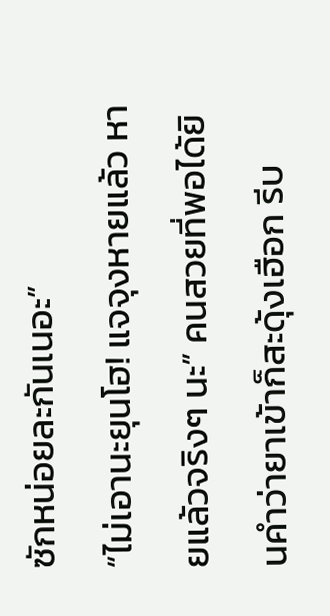ซักหน่อยละกันเนอะ”
“ไม่เอานะยุนโฮ! แจจุงหายแล้ว หายแล้วจริงๆ นะ” คนสวยที่พอได้ยินคำว่ายาเข้าก็สะดุ้งเฮือก รีบ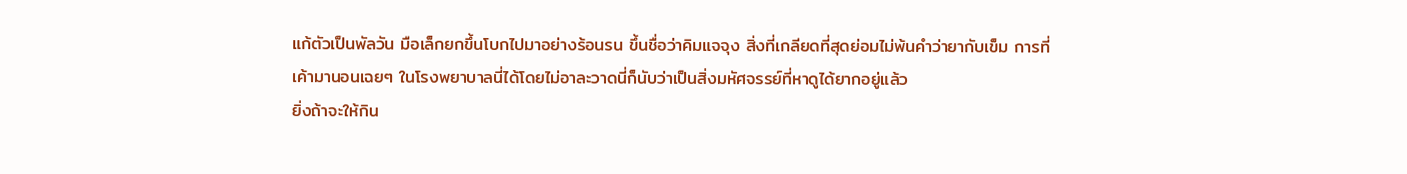แก้ตัวเป็นพัลวัน มือเล็กยกขึ้นโบกไปมาอย่างร้อนรน ขึ้นชื่อว่าคิมแจจุง สิ่งที่เกลียดที่สุดย่อมไม่พ้นคำว่ายากับเข็ม การที่เค้ามานอนเฉยๆ ในโรงพยาบาลนี่ได้โดยไม่อาละวาดนี่ก็นับว่าเป็นสิ่งมหัศจรรย์ที่หาดูได้ยากอยู่แล้ว
ยิ่งถ้าจะให้กิน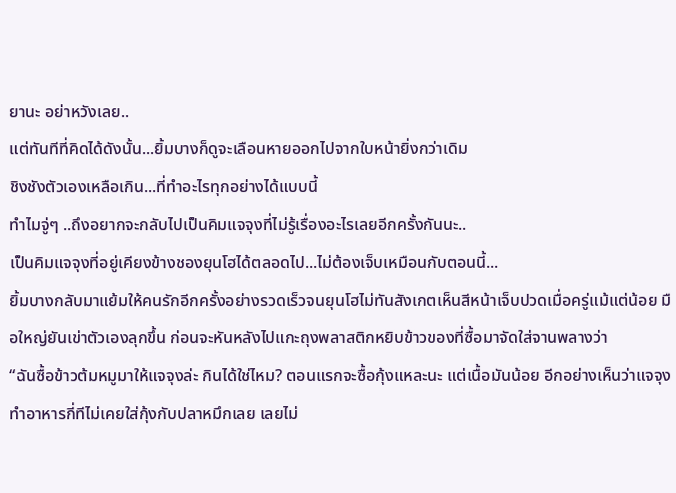ยานะ อย่าหวังเลย..
แต่ทันทีที่คิดได้ดังนั้น...ยิ้มบางก็ดูจะเลือนหายออกไปจากใบหน้ายิ่งกว่าเดิม
ชิงชังตัวเองเหลือเกิน...ที่ทำอะไรทุกอย่างได้แบบนี้
ทำไมจู่ๆ ..ถึงอยากจะกลับไปเป็นคิมแจจุงที่ไม่รู้เรื่องอะไรเลยอีกครั้งกันนะ..
เป็นคิมแจจุงที่อยู่เคียงข้างชองยุนโฮได้ตลอดไป...ไม่ต้องเจ็บเหมือนกับตอนนี้...
ยิ้มบางกลับมาแย้มให้คนรักอีกครั้งอย่างรวดเร็วจนยุนโฮไม่ทันสังเกตเห็นสีหน้าเจ็บปวดเมื่อครู่แม้แต่น้อย มือใหญ่ยันเข่าตัวเองลุกขึ้น ก่อนจะหันหลังไปแกะถุงพลาสติกหยิบข้าวของที่ซื้อมาจัดใส่จานพลางว่า
“ฉันซื้อข้าวต้มหมูมาให้แจจุงล่ะ กินได้ใช่ไหม? ตอนแรกจะซื้อกุ้งแหละนะ แต่เนื้อมันน้อย อีกอย่างเห็นว่าแจจุงทำอาหารกี่ทีไม่เคยใส่กุ้งกับปลาหมึกเลย เลยไม่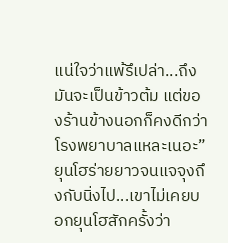แน่ใจว่าแพ้รึเปล่า...ถึงมันจะเป็นข้าวต้ม แต่ของร้านข้างนอกก็คงดีกว่าโรงพยาบาลแหละเนอะ”
ยุนโฮร่ายยาวจนแจจุงถึงกับนิ่งไป...เขาไม่เคยบอกยุนโฮสักครั้งว่า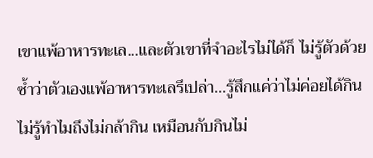เขาแพ้อาหารทะเล...และตัวเขาที่จำอะไรไม่ได้ก็ ไม่รู้ตัวด้วยซ้ำว่าตัวเองแพ้อาหารทะเลรึเปล่า...รู้สึกแค่ว่าไม่ค่อยได้กิน ไม่รู้ทำไมถึงไม่กล้ากิน เหมือนกับกินไม่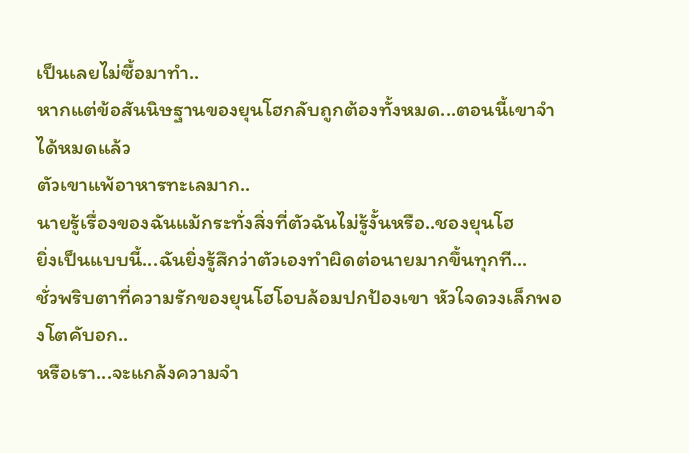เป็นเลยไม่ซื้อมาทำ..
หากแต่ข้อสันนิษฐานของยุนโฮกลับถูกต้องทั้งหมด...ตอนนี้เขาจำได้หมดแล้ว
ตัวเขาแพ้อาหารทะเลมาก..
นายรู้เรื่องของฉันแม้กระทั่งสิ่งที่ตัวฉันไม่รู้งั้นหรือ..ชองยุนโฮ
ยิ่งเป็นแบบนี้...ฉันยิ่งรู้สึกว่าตัวเองทำผิดต่อนายมากขึ้นทุกที...
ชั่วพริบตาที่ความรักของยุนโฮโอบล้อมปกป้องเขา หัวใจดวงเล็กพองโตคับอก..
หรือเรา...จะแกล้งความจำ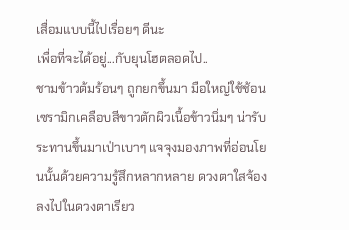เสื่อมแบบนี้ไปเรื่อยๆ ดีนะ
เพื่อที่จะได้อยู่...กับยุนโฮตลอดไป..
ชามข้าวต้มร้อนๆ ถูกยกขึ้นมา มือใหญ่ใช้ช้อนเซรามิกเคลือบสีขาวตักผิวเนื้อข้าวนิ่มๆ น่ารับระทานขึ้นมาเป่าเบาๆ แจจุงมองภาพที่อ่อนโยนนั้นด้วยความรู้สึกหลากหลาย ดวงตาใสจ้องลงไปในดวงตาเรียว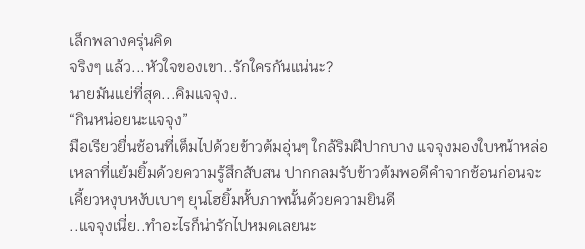เล็กพลางครุ่นคิด
จริงๆ แล้ว...หัวใจของเขา..รักใครกันแน่นะ?
นายมันแย่ที่สุด...คิมแจจุง..
“กินหน่อยนะแจจุง”
มือเรียวยื่นช้อนที่เต็มไปด้วยข้าวต้มอุ่นๆ ใกล้ริมฝีปากบาง แจจุงมองใบหน้าหล่อเหลาที่แย้มยิ้มด้วยความรู้สึกสับสน ปากกลมรับข้าวต้มพอดีคำจากช้อนก่อนจะเคี้ยวหงุบหงับเบาๆ ยุนโฮยิ้มหั้บภาพนั้นด้วยความยินดี
..แจจุงเนี่ย..ทำอะไรก็น่ารักไปหมดเลยนะ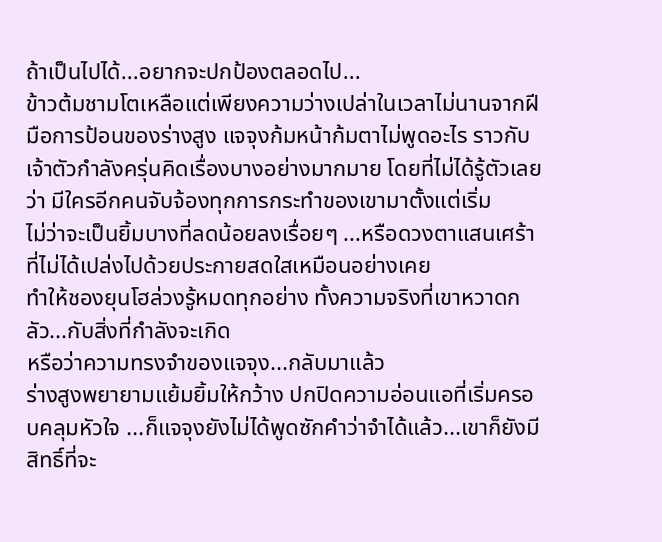ถ้าเป็นไปได้...อยากจะปกป้องตลอดไป...
ข้าวต้มชามโตเหลือแต่เพียงความว่างเปล่าในเวลาไม่นานจากฝีมือการป้อนของร่างสูง แจจุงก้มหน้าก้มตาไม่พูดอะไร ราวกับเจ้าตัวกำลังครุ่นคิดเรื่องบางอย่างมากมาย โดยที่ไม่ได้รู้ตัวเลยว่า มีใครอีกคนจับจ้องทุกการกระทำของเขามาตั้งแต่เริ่ม
ไม่ว่าจะเป็นยิ้มบางที่ลดน้อยลงเรื่อยๆ ...หรือดวงตาแสนเศร้าที่ไม่ได้เปล่งไปด้วยประกายสดใสเหมือนอย่างเคย
ทำให้ชองยุนโฮล่วงรู้หมดทุกอย่าง ทั้งความจริงที่เขาหวาดกลัว...กับสิ่งที่กำลังจะเกิด
หรือว่าความทรงจำของแจจุง...กลับมาแล้ว
ร่างสูงพยายามแย้มยิ้มให้กว้าง ปกปิดความอ่อนแอที่เริ่มครอบคลุมหัวใจ ...ก็แจจุงยังไม่ได้พูดซักคำว่าจำได้แล้ว...เขาก็ยังมีสิทธิ์ที่จะ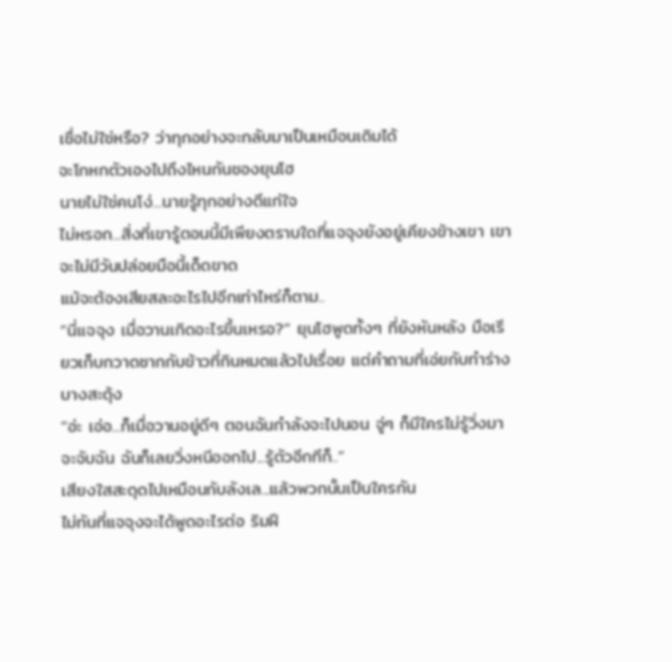เชื่อไม่ใช่หรือ? ว่าทุกอย่างจะกลับมาเป็นเหมือนเดิมได้
จะโกหกตัวเองไปถึงไหนกันชองยุนโฮ
นายไม่ใช่คนโง่...นายรู้ทุกอย่างดีแก่ใจ
ไม่หรอก...สิ่งที่เขารู้ตอนนี้มีเพียงตราบใดที่แจจุงยังอยู่เคียงข้างเขา เขาจะไม่มีวันปล่อยมือนี้เด็ดขาด
แม้จะต้องเสียสละอะไรไปอีกเท่าไหร่ก็ตาม..
“นี่แจจุง เมื่อวานเกิดอะไรขึ้นเหรอ?” ยุนโฮพูดทั้งๆ ที่ยังหันหลัง มือเรียวเก็บกวาดซากกับข้าวที่กินหมดแล้วไปเรื่อย แต่คำถามที่เอ่ยกับทำร่างบางสะดุ้ง
“อ่ะ เอ่อ...ก็เมื่อวานอยู่ดีๆ ตอนฉันกำลังจะไปนอน จู่ๆ ก็มีใครไม่รู้วิ่งมาจะจับฉัน ฉันก็เลยวิ่งหนีออกไป...รู้ตัวอีกทีก็..”
เสียงใสสะดุดไปเหมือนกับลังเล...แล้วพวกนั้นเป็นใครกัน
ไม่ทันที่แจจุงจะได้พูดอะไรต่อ ริมฝี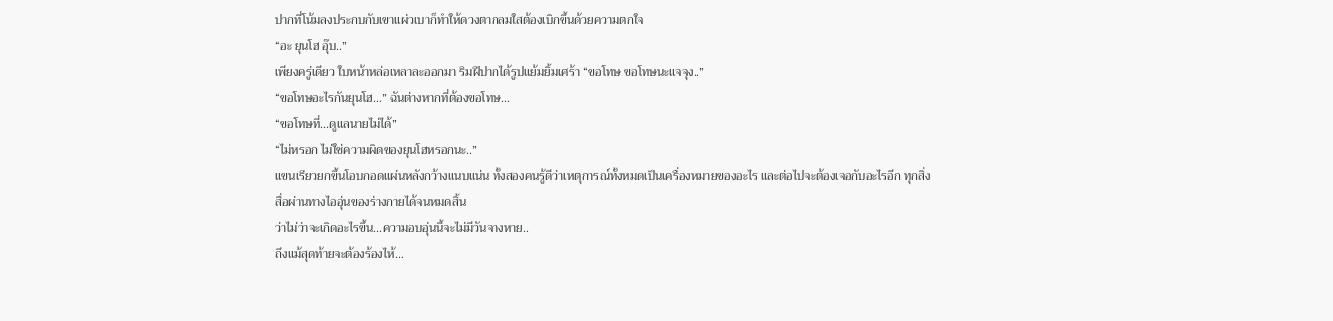ปากที่โน้มลงประกบกับเขาแผ่วเบาก็ทำให้ดวงตากลมใสต้องเบิกขึ้นด้วยความตกใจ
“อะ ยุนโฮ อุ๊บ..”
เพียงครู่เดียว ใบหน้าหล่อเหลาละออกมา ริมฝีปากได้รูปแย้มยิ้มเศร้า “ขอโทษ ขอโทษนะแจจุง..”
“ขอโทษอะไรกันยุนโฮ...” ฉันต่างหากที่ต้องขอโทษ...
“ขอโทษที่...ดูแลนายไม่ได้”
“ไม่หรอก ไม่ใช่ความผิดของยุนโฮหรอกนะ..”
แขนเรียวยกขึ้นโอบกอดแผ่นหลังกว้างแนบแน่น ทั้งสองคนรู้ดีว่าเหตุการณ์ทั้งหมดเป็นเครื่องหมายของอะไร และต่อไปจะต้องเจอกับอะไรอีก ทุกสิ่งสื่อผ่านทางไออุ่นของร่างกายได้จนหมดสิ้น
ว่าไม่ว่าจะเกิดอะไรขึ้น...ความอบอุ่นนี้จะไม่มีวันจางหาย..
ถึงแม้สุดท้ายจะต้องร้องไห้...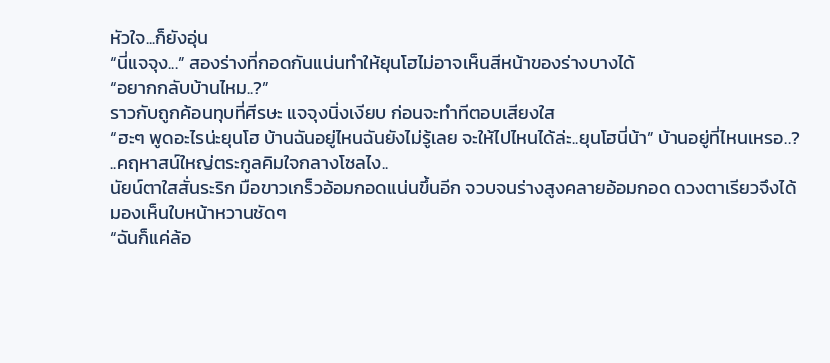หัวใจ...ก็ยังอุ่น
“นี่แจจุง...” สองร่างที่กอดกันแน่นทำให้ยุนโฮไม่อาจเห็นสีหน้าของร่างบางได้
“อยากกลับบ้านไหม..?”
ราวกับถูกค้อนทุบที่ศีรษะ แจจุงนิ่งเงียบ ก่อนจะทำทีตอบเสียงใส
“ฮะๆ พูดอะไรน่ะยุนโฮ บ้านฉันอยู่ไหนฉันยังไม่รู้เลย จะให้ไปไหนได้ล่ะ..ยุนโฮนี่น้า” บ้านอยู่ที่ไหนเหรอ..?
..คฤหาสน์ใหญ่ตระกูลคิมใจกลางโซลไง..
นัยน์ตาใสสั่นระริก มือขาวเกร็วอ้อมกอดแน่นขึ้นอีก จวบจนร่างสูงคลายอ้อมกอด ดวงตาเรียวจึงได้มองเห็นใบหน้าหวานชัดๆ
“ฉันก็แค่ล้อ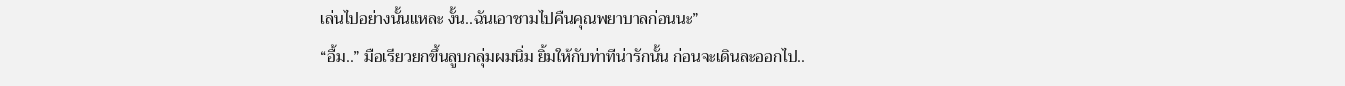เล่นไปอย่างนั้นแหละ งั้น..ฉันเอาชามไปคืนคุณพยาบาลก่อนนะ”
“อื้ม..” มือเรียวยกขึ้นลูบกลุ่มผมนิ่ม ยิ้มให้กับท่าทีน่ารักนั้น ก่อนจะเดินละออกไป..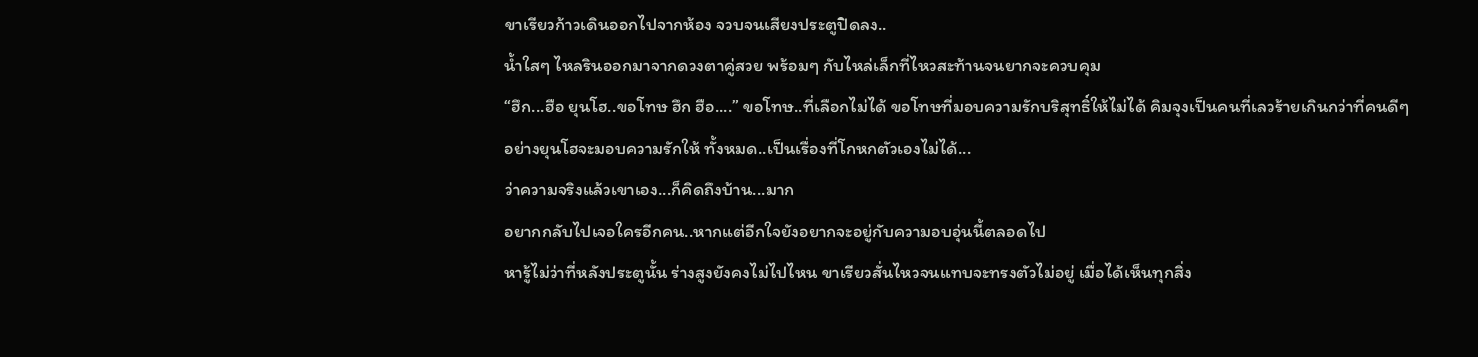ขาเรียวก้าวเดินออกไปจากห้อง จวบจนเสียงประตูปิดลง..
น้ำใสๆ ไหลรินออกมาจากดวงตาคู่สวย พร้อมๆ กับไหล่เล็กที่ไหวสะท้านจนยากจะควบคุม
“ฮึก...ฮือ ยุนโฮ..ขอโทษ ฮึก ฮือ....” ขอโทษ..ที่เลือกไม่ได้ ขอโทษที่มอบความรักบริสุทธิ์ให้ไม่ได้ คิมจุงเป็นคนที่เลวร้ายเกินกว่าที่คนดีๆ อย่างยุนโฮจะมอบความรักให้ ทั้งหมด..เป็นเรื่องที่โกหกตัวเองไม่ได้...
ว่าความจริงแล้วเขาเอง...ก็คิดถึงบ้าน...มาก
อยากกลับไปเจอใครอีกคน..หากแต่อีกใจยังอยากจะอยู่กับความอบอุ่นนี้ตลอดไป
หารู้ไม่ว่าที่หลังประตูนั้น ร่างสูงยังคงไม่ไปไหน ขาเรียวสั่นไหวจนแทบจะทรงตัวไม่อยู่ เมื่อได้เห็นทุกสิ่ง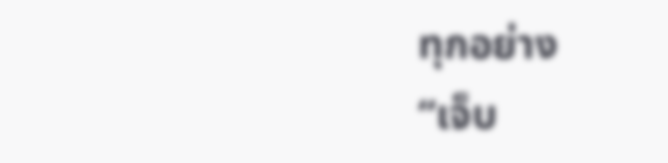ทุกอย่าง
“เจ็บ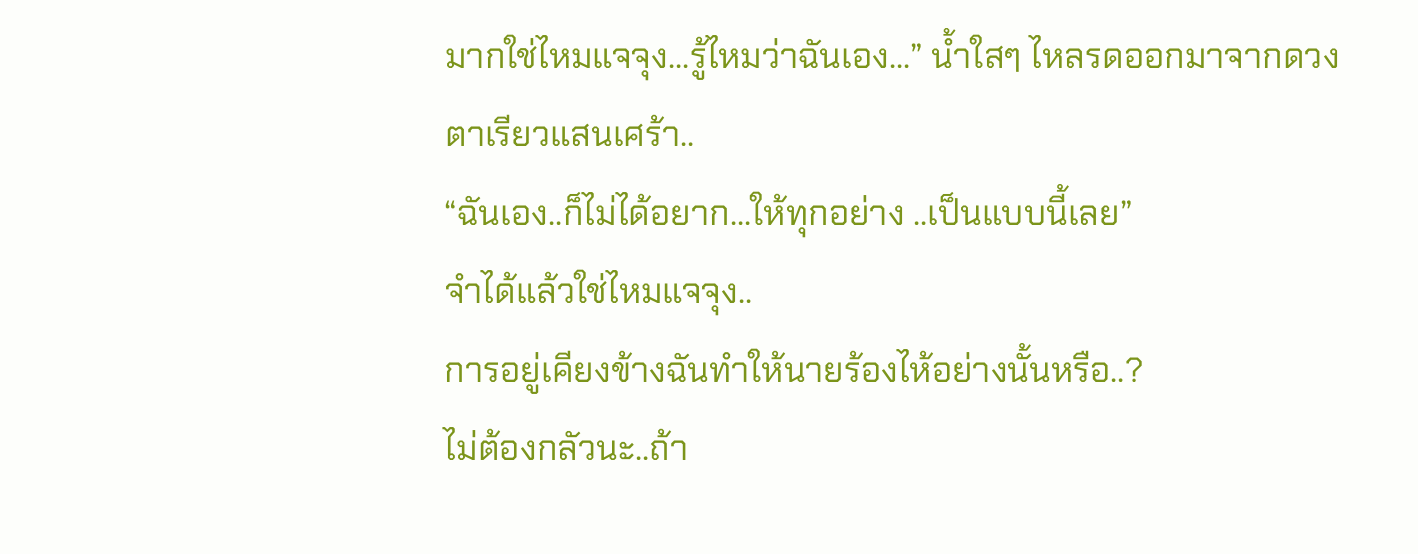มากใช่ไหมแจจุง...รู้ไหมว่าฉันเอง...” น้ำใสๆ ไหลรดออกมาจากดวงตาเรียวแสนเศร้า..
“ฉันเอง..ก็ไม่ได้อยาก...ให้ทุกอย่าง ..เป็นแบบนี้เลย”
จำได้แล้วใช่ไหมแจจุง..
การอยู่เคียงข้างฉันทำให้นายร้องไห้อย่างนั้นหรือ..?
ไม่ต้องกลัวนะ..ถ้า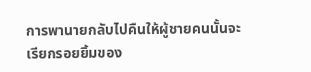การพานายกลับไปคืนให้ผู้ชายคนนั้นจะเรียกรอยยิ้มของ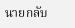นายกลับ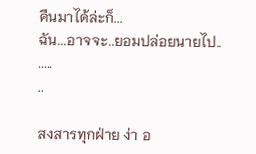คืนมาได้ล่ะก็...
ฉัน...อาจจะ..ยอมปล่อยนายไป..
.....
..

สงสารทุกฝ่าย ง่า อ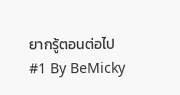ยากรู้ตอนต่อไป
#1 By BeMicky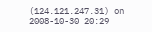(124.121.247.31) on 2008-10-30 20:29